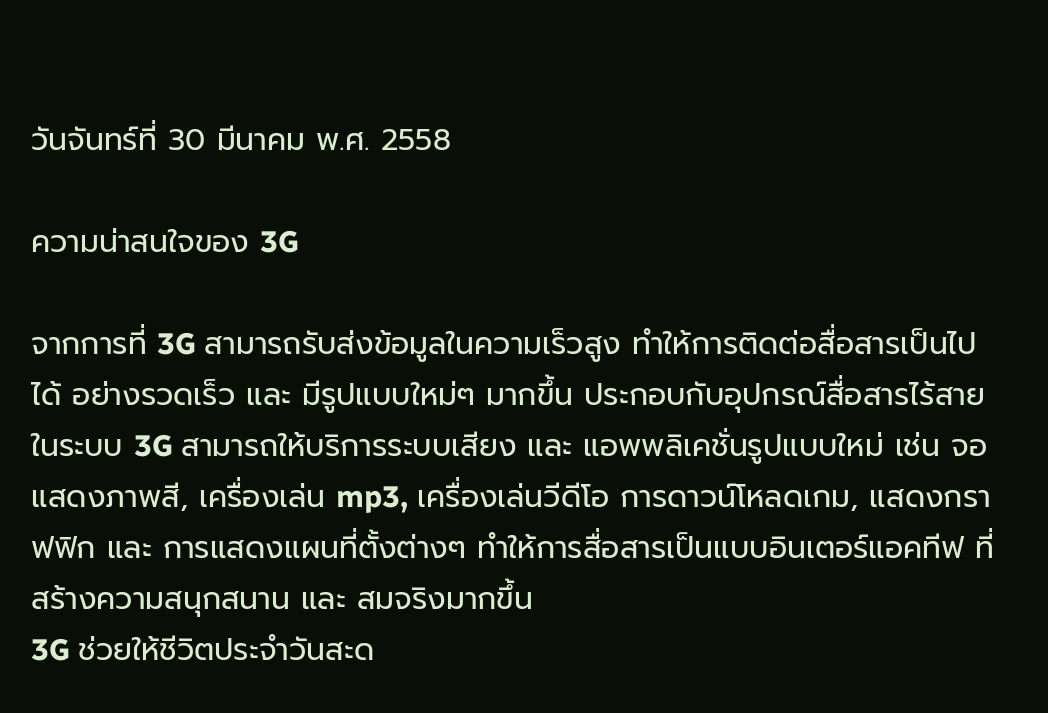วันจันทร์ที่ 30 มีนาคม พ.ศ. 2558

ความน่าสนใจของ 3G

จากการที่ 3G สามารถรับส่งข้อมูลในความเร็วสูง ทำให้การติดต่อสื่อสารเป็นไปได้ อย่างรวดเร็ว และ มีรูปแบบใหม่ๆ มากขึ้น ประกอบกับอุปกรณ์สื่อสารไร้สายในระบบ 3G สามารถให้บริการระบบเสียง และ แอพพลิเคชั่นรูปแบบใหม่ เช่น จอแสดงภาพสี, เครื่องเล่น mp3, เครื่องเล่นวีดีโอ การดาวน์โหลดเกม, แสดงกราฟฟิก และ การแสดงแผนที่ตั้งต่างๆ ทำให้การสื่อสารเป็นแบบอินเตอร์แอคทีฟ ที่สร้างความสนุกสนาน และ สมจริงมากขึ้น
3G ช่วยให้ชีวิตประจำวันสะด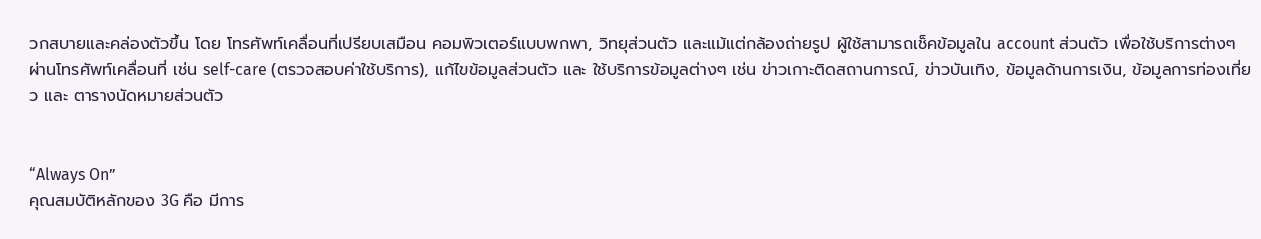วกสบายและคล่องตัวขึ้น โดย โทรศัพท์เคลื่อนที่เปรียบเสมือน คอมพิวเตอร์แบบพกพา, วิทยุส่วนตัว และแม้แต่กล้องถ่ายรูป ผู้ใช้สามารถเช็คข้อมูลใน account ส่วนตัว เพื่อใช้บริการต่างๆ ผ่านโทรศัพท์เคลื่อนที่ เช่น self-care (ตรวจสอบค่าใช้บริการ), แก้ไขข้อมูลส่วนตัว และ ใช้บริการข้อมูลต่างๆ เช่น ข่าวเกาะติดสถานการณ์, ข่าวบันเทิง, ข้อมูลด้านการเงิน, ข้อมูลการท่องเที่ยว และ ตารางนัดหมายส่วนตัว


“Always On”
คุณสมบัติหลักของ 3G คือ มีการ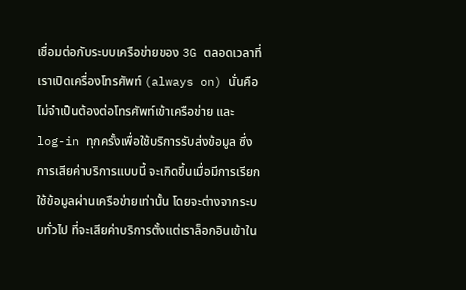เชื่อมต่อกับระบบเครือข่ายของ 3G ตลอดเวลาที่เราเปิดเครื่องโทรศัพท์ (always on) นั่นคือไม่จำเป็นต้องต่อโทรศัพท์เข้าเครือข่าย และ log-in ทุกครั้งเพื่อใช้บริการรับส่งข้อมูล ซึ่งการเสียค่าบริการแบบนี้ จะเกิดขึ้นเมื่อมีการเรียกใช้ข้อมูลผ่านเครือข่ายเท่านั้น โดยจะต่างจากระบบทั่วไป ที่จะเสียค่าบริการตั้งแต่เราล็อกอินเข้าใน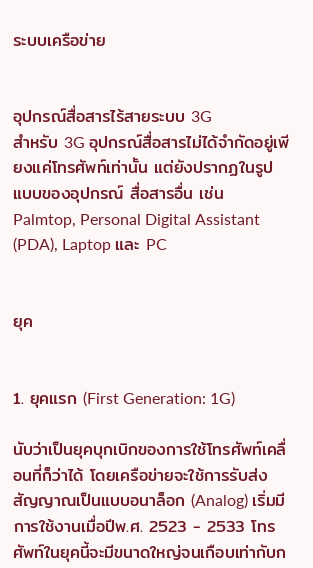ระบบเครือข่าย


อุปกรณ์สื่อสารไร้สายระบบ 3G
สำหรับ 3G อุปกรณ์สื่อสารไม่ได้จำกัดอยู่เพียงแค่โทรศัพท์เท่านั้น แต่ยังปรากฏในรูปแบบของอุปกรณ์ สื่อสารอื่น เช่น Palmtop, Personal Digital Assistant (PDA), Laptop และ PC


ยุค


1. ยุคแรก (First Generation: 1G)

นับว่าเป็นยุคบุกเบิกของการใช้โทรศัพท์เคลื่อนที่ก็ว่าได้ โดยเครือข่ายจะใช้การรับส่งสัญญาณเป็นแบบอนาล็อก (Analog) เริ่มมีการใช้งานเมื่อปีพ.ศ. 2523 - 2533 โทรศัพท์ในยุคนี้จะมีขนาดใหญ่จนเกือบเท่ากับก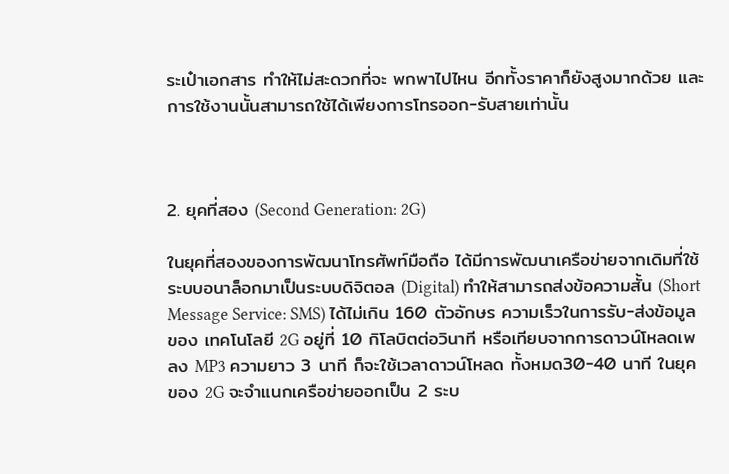ระเป๋าเอกสาร ทำให้ไม่สะดวกที่จะ พกพาไปไหน อีกทั้งราคาก็ยังสูงมากด้วย และการใช้งานนั้นสามารถใช้ได้เพียงการโทรออก-รับสายเท่านั้น



2. ยุคที่สอง (Second Generation: 2G)

ในยุคที่สองของการพัฒนาโทรศัพท์มือถือ ได้มีการพัฒนาเครือข่ายจากเดิมที่ใช้ระบบอนาล็อกมาเป็นระบบดิจิตอล (Digital) ทำให้สามารถส่งข้อความสั้น (Short Message Service: SMS) ได้ไม่เกิน 160 ตัวอักษร ความเร็วในการรับ-ส่งข้อมูลของ เทคโนโลยี 2G อยู่ที่ 10 กิโลบิตต่อวินาที หรือเทียบจากการดาวน์โหลดเพลง MP3 ความยาว 3 นาที ก็จะใช้เวลาดาวน์โหลด ทั้งหมด30-40 นาที ในยุคของ 2G จะจำแนกเครือข่ายออกเป็น 2 ระบ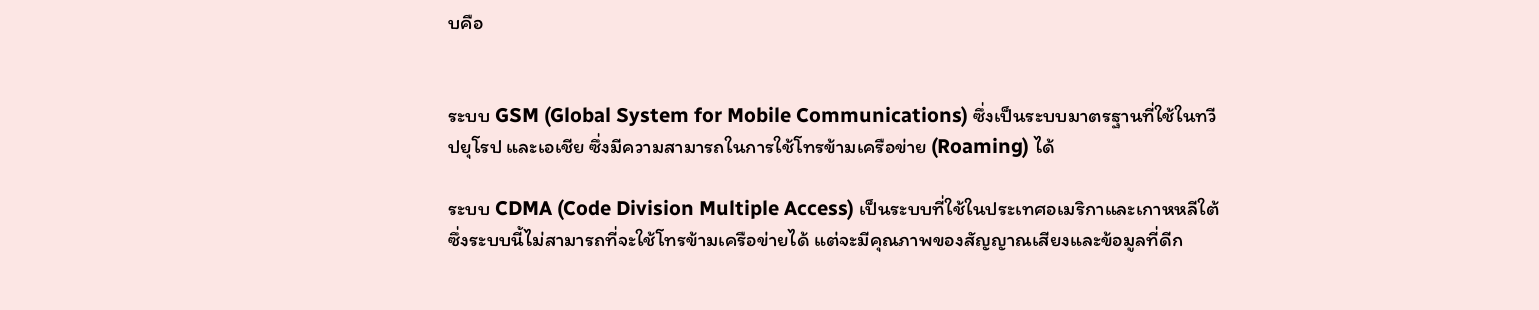บคือ


ระบบ GSM (Global System for Mobile Communications) ซึ่งเป็นระบบมาตรฐานที่ใช้ในทวีปยุโรป และเอเชีย ซึ่งมีความสามารถในการใช้โทรข้ามเครือข่าย (Roaming) ได้

ระบบ CDMA (Code Division Multiple Access) เป็นระบบที่ใช้ในประเทศอเมริกาและเกาหหลีใต้ ซึ่งระบบนี้ไม่สามารถที่จะใช้โทรข้ามเครือข่ายได้ แต่จะมีคุณภาพของสัญญาณเสียงและข้อมูลที่ดีก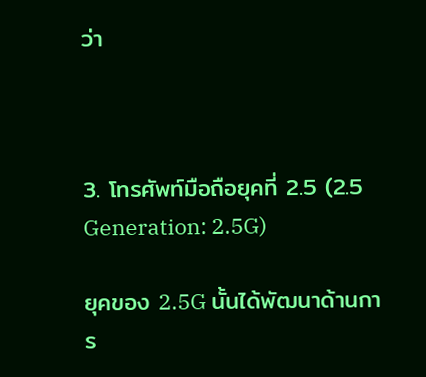ว่า



3. โทรศัพท์มือถือยุคที่ 2.5 (2.5 Generation: 2.5G)

ยุคของ 2.5G นั้นได้พัฒนาด้านการ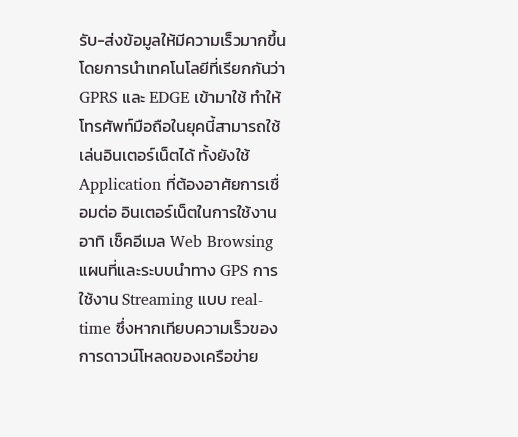รับ-ส่งข้อมูลให้มีความเร็วมากขึ้น โดยการนำเทคโนโลยีที่เรียกกันว่า GPRS และ EDGE เข้ามาใช้ ทำให้โทรศัพท์มือถือในยุคนี้สามารถใช้เล่นอินเตอร์เน็ตได้ ทั้งยังใช้ Application ที่ต้องอาศัยการเชื่อมต่อ อินเตอร์เน็ตในการใช้งาน อาทิ เช็คอีเมล Web Browsing แผนที่และระบบนำทาง GPS การใช้งาน Streaming แบบ real-time ซึ่งหากเทียบความเร็วของการดาวน์โหลดของเครือข่าย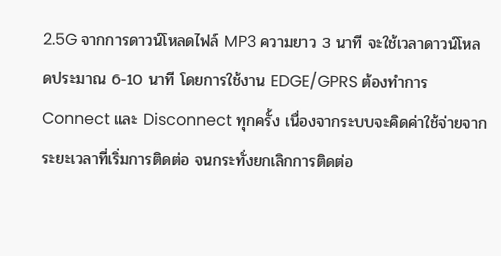2.5G จากการดาวน์โหลดไฟล์ MP3 ความยาว 3 นาที จะใช้เวลาดาวน์โหลดประมาณ 6-10 นาที โดยการใช้งาน EDGE/GPRS ต้องทำการ Connect และ Disconnect ทุกครั้ง เนื่องจากระบบจะคิดค่าใช้จ่ายจากระยะเวลาที่เริ่มการติดต่อ จนกระทั่งยกเลิกการติดต่อ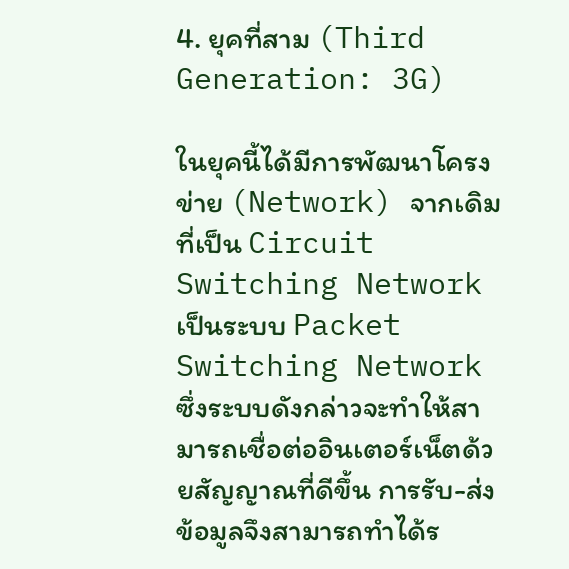4. ยุคที่สาม (Third Generation: 3G)

ในยุคนี้ได้มีการพัฒนาโครงข่าย (Network) จากเดิมที่เป็น Circuit Switching Network เป็นระบบ Packet Switching Network ซึ่งระบบดังกล่าวจะทำให้สามารถเชื่อต่ออินเตอร์เน็ตด้วยสัญญาณที่ดีขึ้น การรับ-ส่งข้อมูลจึงสามารถทำได้ร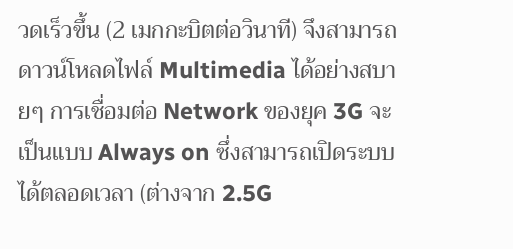วดเร็วขึ้น (2 เมกกะบิตต่อวินาที) จึงสามารถดาวน์โหลดไฟล์ Multimedia ได้อย่างสบายๆ การเชื่อมต่อ Network ของยุค 3G จะเป็นแบบ Always on ซึ่งสามารถเปิดระบบได้ตลอดเวลา (ต่างจาก 2.5G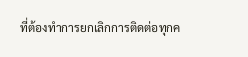ที่ต้องทำการยกเลิกการติดต่อทุกค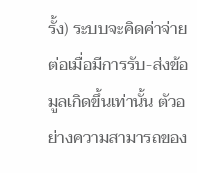รั้ง) ระบบจะคิดค่าจ่ายต่อเมื่อมีการรับ-ส่งข้อมูลเกิดขึ้นเท่านั้น ตัวอย่างความสามารถของ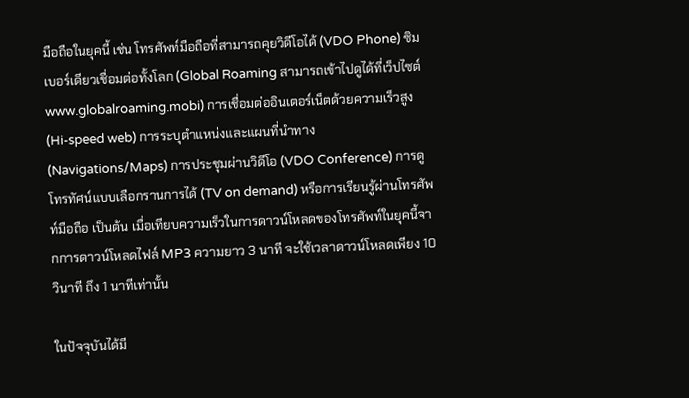มือถือในยุคนี้ เช่น โทรศัพท์มือถือที่สามารถคุยวิดีโอได้ (VDO Phone) ซิมเบอร์เดียวเชื่อมต่อทั้งโลก (Global Roaming สามารถเข้าไปดูได้ที่เว็ปไซต์ www.globalroaming.mobi) การเชื่อมต่ออินเตอร์เน็ตด้วยความเร็วสูง (Hi-speed web) การระบุตำแหน่งและแผนที่นำทาง (Navigations/Maps) การประชุมผ่านวิดีโอ (VDO Conference) การดูโทรทัศน์แบบเลือกรานการได้ (TV on demand) หรือการเรียนรู้ผ่านโทรศัพท์มือถือ เป็นต้น เมื่อเทียบความเร็วในการดาวน์โหลดของโทรศัพท์ในยุคนี้จากการดาวน์โหลดไฟล์ MP3 ความยาว 3 นาที จะใช้เวลาดาวน์โหลดเพียง 10 วินาที ถึง 1 นาทีเท่านั้น

ในปัจจุบันได้มี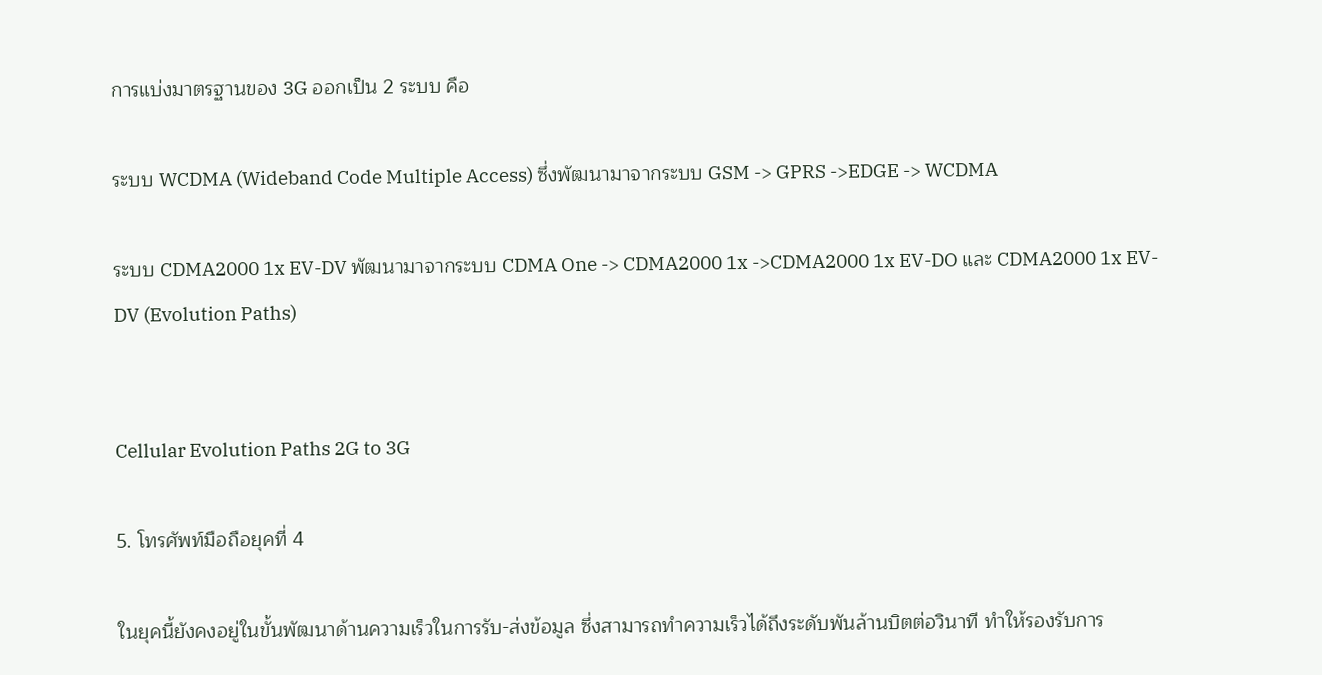การแบ่งมาตรฐานของ 3G ออกเป็น 2 ระบบ คือ

ระบบ WCDMA (Wideband Code Multiple Access) ซึ่งพัฒนามาจากระบบ GSM -> GPRS ->EDGE -> WCDMA

ระบบ CDMA2000 1x EV-DV พัฒนามาจากระบบ CDMA One -> CDMA2000 1x ->CDMA2000 1x EV-DO และ CDMA2000 1x EV-DV (Evolution Paths)


Cellular Evolution Paths 2G to 3G

5. โทรศัพท์มือถือยุคที่ 4

ในยุคนี้ยังคงอยู่ในขั้นพัฒนาด้านความเร็วในการรับ-ส่งข้อมูล ซึ่งสามารถทำความเร็วได้ถึงระดับพันล้านบิตต่อวินาที ทำให้รองรับการ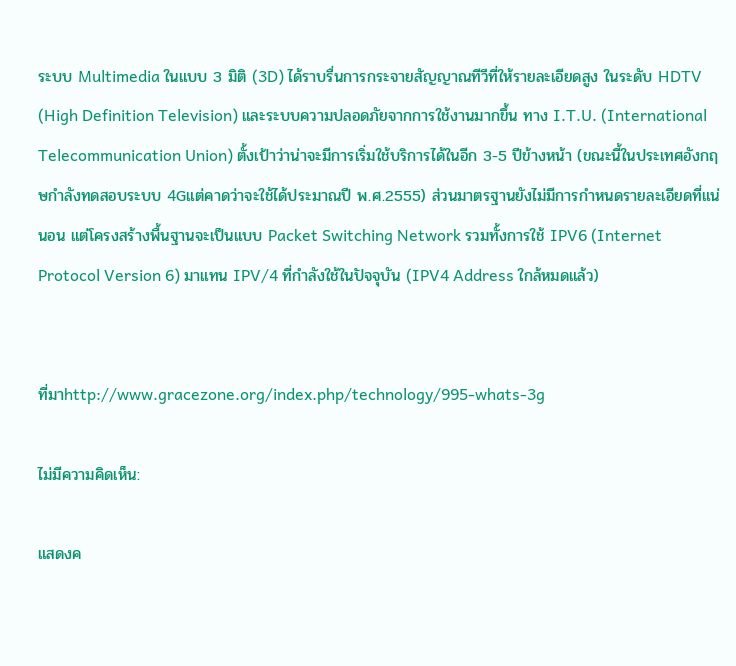ระบบ Multimedia ในแบบ 3 มิติ (3D) ได้ราบรื่นการกระจายสัญญาณทีวีที่ให้รายละเอียดสูง ในระดับ HDTV (High Definition Television) และระบบความปลอดภัยจากการใช้งานมากขึ้น ทาง I.T.U. (International Telecommunication Union) ตั้งเป้าว่าน่าจะมีการเริ่มใช้บริการได้ในอีก 3-5 ปีข้างหน้า (ขณะนี้ในประเทศอังกฤษกำลังทดสอบระบบ 4Gแต่คาดว่าจะใช้ได้ประมาณปี พ.ศ.2555) ส่วนมาตรฐานยังไม่มีการกำหนดรายละเอียดที่แน่นอน แต่โครงสร้างพื้นฐานจะเป็นแบบ Packet Switching Network รวมทั้งการใช้ IPV6 (Internet Protocol Version 6) มาแทน IPV/4 ที่กำลังใช้ในปัจจุบัน (IPV4 Address ใกล้หมดแล้ว)


ที่มาhttp://www.gracezone.org/index.php/technology/995-whats-3g

ไม่มีความคิดเห็น:

แสดงค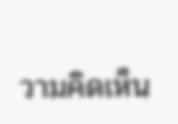วามคิดเห็น